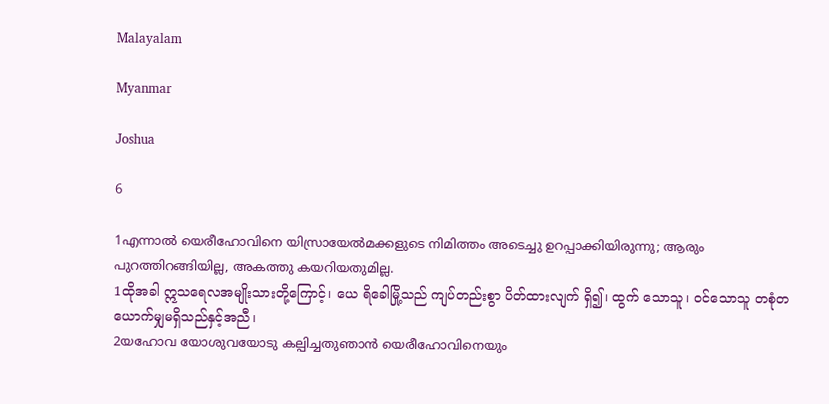Malayalam

Myanmar

Joshua

6

1എന്നാല്‍ യെരീഹോവിനെ യിസ്രായേല്‍മക്കളുടെ നിമിത്തം അടെച്ചു ഉറപ്പാക്കിയിരുന്നു; ആരും പുറത്തിറങ്ങിയില്ല, അകത്തു കയറിയതുമില്ല.
1ထိုအခါ ဣသရေလအမျိုးသားတို့ကြောင့်၊ ယေ ရိခေါမြို့သည် ကျပ်တည်းစွာ ပိတ်ထားလျက် ရှိ၍၊ ထွက် သောသူ၊ ဝင်သောသူ တစုံတယောက်မျှမရှိသည်နှင့်အညီ၊
2യഹോവ യോശുവയോടു കല്പിച്ചതുഞാന്‍ യെരീഹോവിനെയും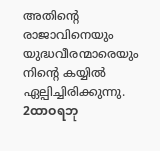അതിന്റെ രാജാവിനെയും യുദ്ധവീരന്മാരെയും നിന്റെ കയ്യില്‍ ഏല്പിച്ചിരിക്കുന്നു.
2ထာဝရဘု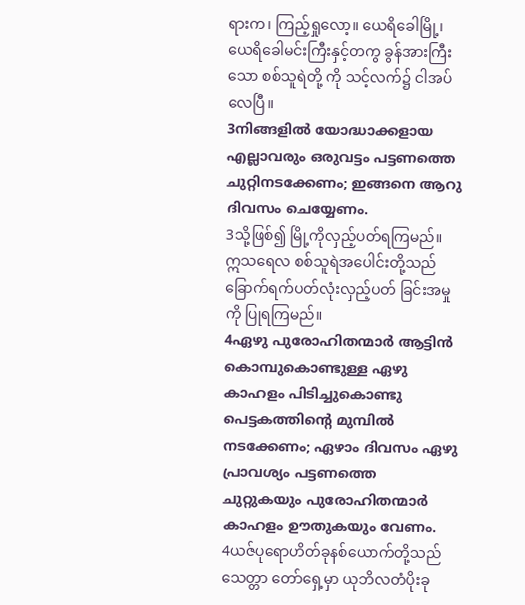ရားက၊ ကြည့်ရှုလော့။ ယေရိခေါမြို့၊ ယေရိခေါမင်းကြီးနှင့်တကွ ခွန်အားကြီးသော စစ်သူရဲတို့ ကို သင့်လက်၌ ငါအပ်လေပြီ။
3നിങ്ങളില്‍ യോദ്ധാക്കളായ എല്ലാവരും ഒരുവട്ടം പട്ടണത്തെ ചുറ്റിനടക്കേണം; ഇങ്ങനെ ആറു ദിവസം ചെയ്യേണം.
3သို့ဖြစ်၍ မြို့ကိုလှည့်ပတ်ရကြမည်။ ဣသရေလ စစ်သူရဲအပေါင်းတို့သည် ခြောက်ရက်ပတ်လုံးလှည့်ပတ် ခြင်းအမှုကို ပြုရကြမည်။
4ഏഴു പുരോഹിതന്മാര്‍ ആട്ടിന്‍ കൊമ്പുകൊണ്ടുള്ള ഏഴു കാഹളം പിടിച്ചുകൊണ്ടു പെട്ടകത്തിന്റെ മുമ്പില്‍ നടക്കേണം; ഏഴാം ദിവസം ഏഴു പ്രാവശ്യം പട്ടണത്തെ ചുറ്റുകയും പുരോഹിതന്മാര്‍ കാഹളം ഊതുകയും വേണം.
4ယဇ်ပုရောဟိတ်ခုနစ်ယောက်တို့သည် သေတ္တာ တော်ရှေ့မှာ ယုဘိလတံပိုးခု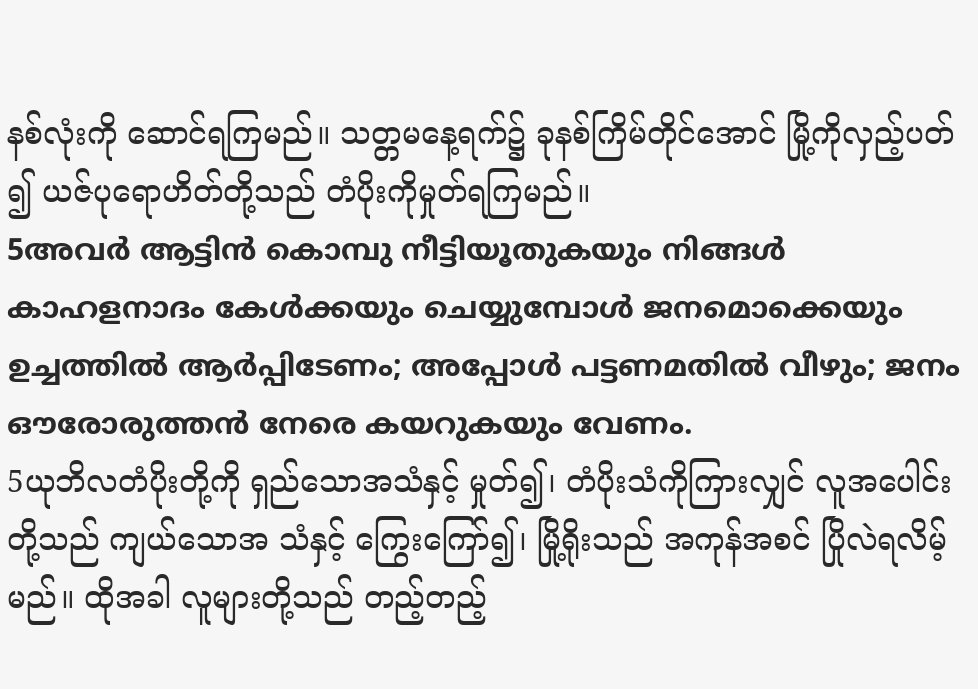နစ်လုံးကို ဆောင်ရကြမည်။ သတ္တမနေ့ရက်၌ ခုနစ်ကြိမ်တိုင်အောင် မြို့ကိုလှည့်ပတ် ၍ ယဇ်ပုရောဟိတ်တို့သည် တံပိုးကိုမှုတ်ရကြမည်။
5അവര്‍ ആട്ടിന്‍ കൊമ്പു നീട്ടിയൂതുകയും നിങ്ങള്‍ കാഹളനാദം കേള്‍ക്കയും ചെയ്യുമ്പോള്‍ ജനമൊക്കെയും ഉച്ചത്തില്‍ ആര്‍പ്പിടേണം; അപ്പോള്‍ പട്ടണമതില്‍ വീഴും; ജനം ഔരോരുത്തന്‍ നേരെ കയറുകയും വേണം.
5ယုဘိလတံပိုးတို့ကို ရှည်သောအသံနှင့် မှုတ်၍၊ တံပိုးသံကိုကြားလျှင် လူအပေါင်းတို့သည် ကျယ်သောအ သံနှင့် ကြွေးကြော်၍၊ မြို့ရိုးသည် အကုန်အစင် ပြိုလဲရလိမ့် မည်။ ထိုအခါ လူများတို့သည် တည့်တည့်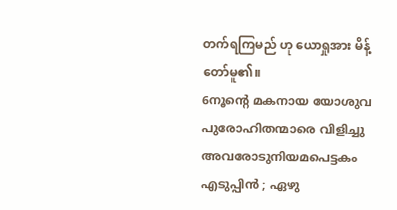တက်ရကြမည် ဟု ယောရှုအား မိန့်တော်မူ၏။
6നൂന്റെ മകനായ യോശുവ പുരോഹിതന്മാരെ വിളിച്ചു അവരോടുനിയമപെട്ടകം എടുപ്പിന്‍ ; ഏഴു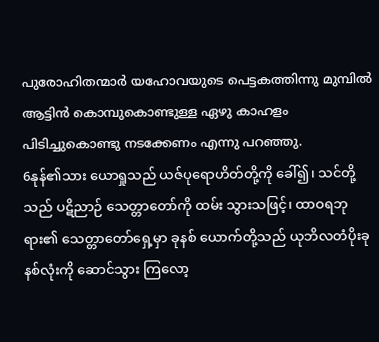പുരോഹിതന്മാര്‍ യഹോവയുടെ പെട്ടകത്തിന്നു മുമ്പില്‍ ആട്ടിന്‍ കൊമ്പുകൊണ്ടുള്ള ഏഴു കാഹളം പിടിച്ചുകൊണ്ടു നടക്കേണം എന്നു പറഞ്ഞു.
6နုန်၏သား ယောရှုသည် ယဇ်ပုရောဟိတ်တို့ကို ခေါ်၍၊ သင်တို့သည် ပဋိညာဉ် သေတ္တာတော်ကို ထမ်း သွားသဖြင့်၊ ထာဝရဘုရား၏ သေတ္တာတော်ရှေ့မှာ ခုနစ် ယောက်တို့သည် ယုဘိလတံပိုးခုနစ်လုံးကို ဆောင်သွား ကြလော့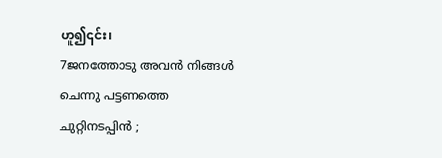ဟူ၍၎င်း၊
7ജനത്തോടു അവന്‍ നിങ്ങള്‍ ചെന്നു പട്ടണത്തെ ചുറ്റിനടപ്പിന്‍ ;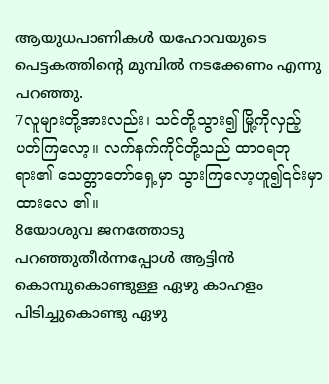ആയുധപാണികള്‍ യഹോവയുടെ പെട്ടകത്തിന്റെ മുമ്പില്‍ നടക്കേണം എന്നു പറഞ്ഞു.
7လူများတို့အားလည်း၊ သင်တို့သွား၍ မြို့ကိုလှည့် ပတ်ကြလော့။ လက်နက်ကိုင်တို့သည် ထာဝရဘုရား၏ သေတ္တာတော်ရှေ့မှာ သွားကြလော့ဟူ၍၎င်းမှာထားလေ ၏။
8യോശുവ ജനത്തോടു പറഞ്ഞുതീര്‍ന്നപ്പോള്‍ ആട്ടിന്‍ കൊമ്പുകൊണ്ടുള്ള ഏഴു കാഹളം പിടിച്ചുകൊണ്ടു ഏഴു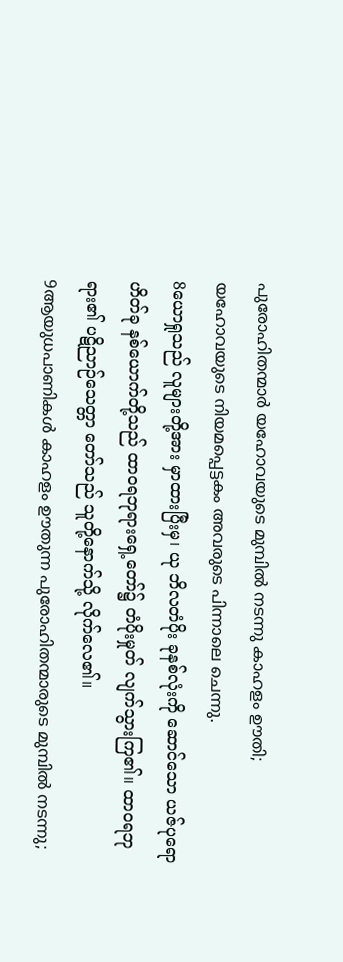പുരോഹിതന്മാര്‍ യഹോവയുടെ മുമ്പില്‍ നടന്നു കാഹളം ഊതി; യഹോവയുടെ നിയമപ്പെട്ടകം അവരുടെ പിന്നാലെ ചെന്നു.
8ယောရှုသည် လူများတို့အား မှာထားပြီးမှ၊ ယု ဘိလတံပိုး ခုနစ်လုံးကို ဆောင်သော ယဇ်ပုရောဟိတ်ခု နစ်ယောက်တို့သည် ထာဝရဘုရားရှေ့တော်၌ တံပိုးမှုတ် လျက်သွားကြ၏။ ထာဝရဘုရား၏ ပဋိညာဉ်သေတ္တာ တော်သည် သူတို့နောက်သို့ လိုက်လေ၏။
9ആയുധപാണികള്‍ കാഹളം ഊതുന്ന പുരോഹിതന്മാരുടെ മുമ്പില്‍ നടന്നു;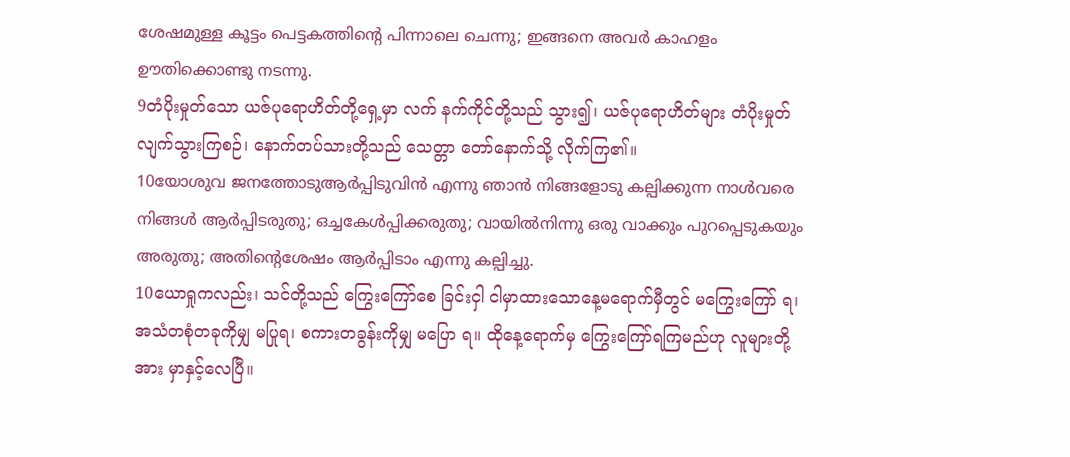ശേഷമുള്ള കൂട്ടം പെട്ടകത്തിന്റെ പിന്നാലെ ചെന്നു; ഇങ്ങനെ അവര്‍ കാഹളം ഊതിക്കൊണ്ടു നടന്നു.
9တံပိုးမှုတ်သော ယဇ်ပုရောဟိတ်တို့ရှေ့မှာ လက် နက်ကိုင်တို့သည် သွား၍၊ ယဇ်ပုရောဟိတ်များ တံပိုးမှုတ် လျက်သွားကြစဉ်၊ နောက်တပ်သားတို့သည် သေတ္တာ တော်နောက်သို့ လိုက်ကြ၏။
10യോശുവ ജനത്തോടുആര്‍പ്പിടുവിന്‍ എന്നു ഞാന്‍ നിങ്ങളോടു കല്പിക്കുന്ന നാള്‍വരെ നിങ്ങള്‍ ആര്‍പ്പിടരുതു; ഒച്ചകേള്‍പ്പിക്കരുതു; വായില്‍നിന്നു ഒരു വാക്കും പുറപ്പെടുകയും അരുതു; അതിന്റെശേഷം ആര്‍പ്പിടാം എന്നു കല്പിച്ചു.
10ယောရှုကလည်း၊ သင်တို့သည် ကြွေးကြော်စေ ခြင်းငှါ ငါမှာထားသောနေ့မရောက်မှီတွင် မကြွေးကြော် ရ၊ အသံတစုံတခုကိုမျှ မပြုရ၊ စကားတခွန်းကိုမျှ မပြော ရ။ ထိုနေ့ရောက်မှ ကြွေးကြော်ရကြမည်ဟု လူများတို့အား မှာနှင့်လေပြီ။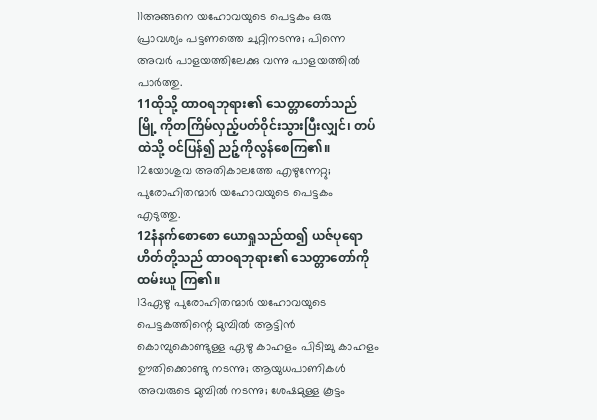11അങ്ങനെ യഹോവയുടെ പെട്ടകം ഒരു പ്രാവശ്യം പട്ടണത്തെ ചുറ്റിനടന്നു; പിന്നെ അവര്‍ പാളയത്തിലേക്കു വന്നു പാളയത്തില്‍ പാര്‍ത്തു.
11ထိုသို့ ထာဝရဘုရား၏ သေတ္တာတော်သည် မြို့ ကိုတကြိမ်လှည့်ပတ်ဝိုင်းသွားပြီးလျှင်၊ တပ်ထဲသို့ ဝင်ပြန်၍ ညဉ့်ကိုလွန်စေကြ၏။
12യോശുവ അതികാലത്തേ എഴുന്നേറ്റു; പുരോഹിതന്മാര്‍ യഹോവയുടെ പെട്ടകം എടുത്തു.
12နံနက်စောစော ယောရှုသည်ထ၍ ယဇ်ပုရော ဟိတ်တို့သည် ထာဝရဘုရား၏ သေတ္တာတော်ကို ထမ်းယူ ကြ၏။
13ഏഴു പുരോഹിതന്മാര്‍ യഹോവയുടെ പെട്ടകത്തിന്റെ മുമ്പില്‍ ആട്ടിന്‍ കൊമ്പുകൊണ്ടുള്ള ഏഴു കാഹളം പിടിച്ചു കാഹളം ഊതിക്കൊണ്ടു നടന്നു; ആയുധപാണികള്‍ അവരുടെ മുമ്പില്‍ നടന്നു; ശേഷമുള്ള കൂട്ടം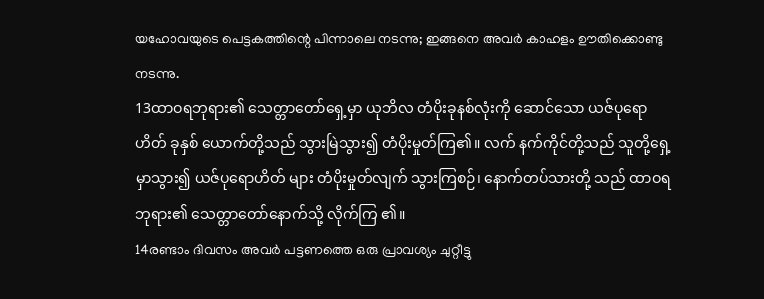യഹോവയുടെ പെട്ടകത്തിന്റെ പിന്നാലെ നടന്നു; ഇങ്ങനെ അവര്‍ കാഹളം ഊതിക്കൊണ്ടു നടന്നു.
13ထာဝရဘုရား၏ သေတ္တာတော်ရှေ့မှာ ယုဘိလ တံပိုးခုနစ်လုံးကို ဆောင်သော ယဇ်ပုရောဟိတ် ခုနှစ် ယောက်တို့သည် သွားမြဲသွား၍ တံပိုးမှုတ်ကြ၏။ လက် နက်ကိုင်တို့သည် သူတို့ရှေ့မှာသွား၍ ယဇ်ပုရောဟိတ် များ တံပိုးမှုတ်လျက် သွားကြစဉ်၊ နောက်တပ်သားတို့ သည် ထာဝရဘုရား၏ သေတ္တာတော်နောက်သို့ လိုက်ကြ ၏။
14രണ്ടാം ദിവസം അവര്‍ പട്ടണത്തെ ഒരു പ്രാവശ്യം ചുറ്റീട്ടു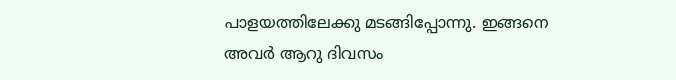പാളയത്തിലേക്കു മടങ്ങിപ്പോന്നു. ഇങ്ങനെ അവര്‍ ആറു ദിവസം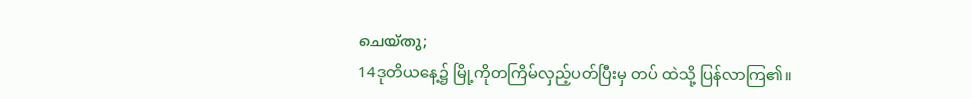ചെയ്തു;
14ဒုတိယနေ့၌ မြို့ကိုတကြိမ်လှည့်ပတ်ပြီးမှ တပ် ထဲသို့ ပြန်လာကြ၏။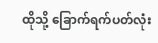ထိုသို့ ခြောက်ရက်ပတ်လုံး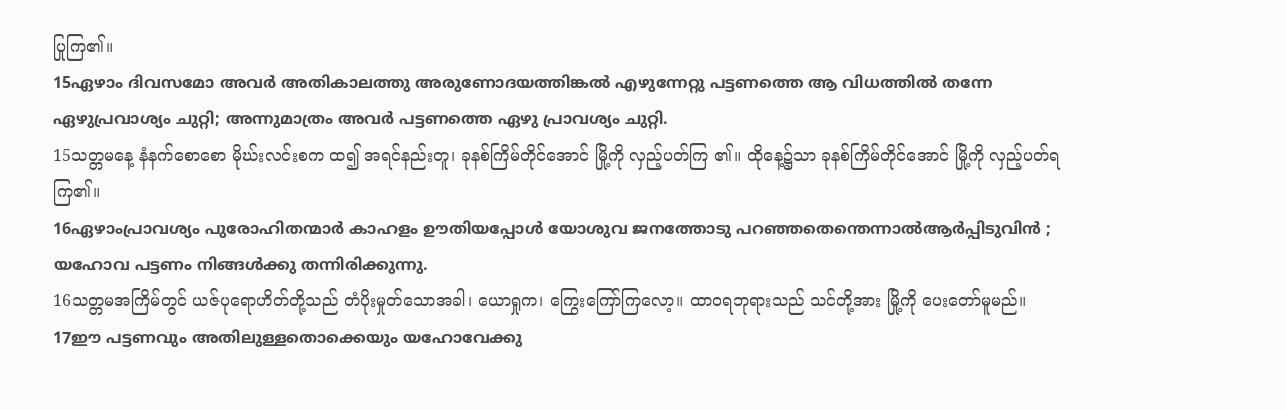ပြုကြ၏။
15ഏഴാം ദിവസമോ അവര്‍ അതികാലത്തു അരുണോദയത്തിങ്കല്‍ എഴുന്നേറ്റു പട്ടണത്തെ ആ വിധത്തില്‍ തന്നേ ഏഴുപ്രവാശ്യം ചുറ്റി; അന്നുമാത്രം അവര്‍ പട്ടണത്തെ ഏഴു പ്രാവശ്യം ചുറ്റി.
15သတ္တမနေ့ နံနက်စောစော မိုဃ်းလင်းစက ထ၍ အရင်နည်းတူ၊ ခုနစ်ကြိမ်တိုင်အောင် မြို့ကို လှည့်ပတ်ကြ ၏။ ထိုနေ့၌သာ ခုနစ်ကြိမ်တိုင်အောင် မြို့ကို လှည့်ပတ်ရ ကြ၏။
16ഏഴാംപ്രാവശ്യം പുരോഹിതന്മാര്‍ കാഹളം ഊതിയപ്പോള്‍ യോശുവ ജനത്തോടു പറഞ്ഞതെന്തെന്നാല്‍ആര്‍പ്പിടുവിന്‍ ; യഹോവ പട്ടണം നിങ്ങള്‍ക്കു തന്നിരിക്കുന്നു.
16သတ္တမအကြိမ်တွင် ယဇ်ပုရောဟိတ်တို့သည် တံပိုးမှုတ်သောအခါ၊ ယောရှုက၊ ကြွေးကြော်ကြလော့။ ထာဝရဘုရားသည် သင်တို့အား မြို့ကို ပေးတော်မူမည်။
17ഈ പട്ടണവും അതിലുള്ളതൊക്കെയും യഹോവേക്കു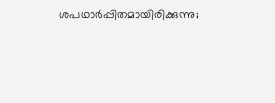ശപഥാര്‍പ്പിതമായിരിക്കുന്നു;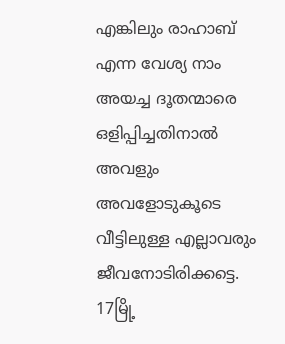എങ്കിലും രാഹാബ് എന്ന വേശ്യ നാം അയച്ച ദൂതന്മാരെ ഒളിപ്പിച്ചതിനാല്‍ അവളും അവളോടുകൂടെ വീട്ടിലുള്ള എല്ലാവരും ജീവനോടിരിക്കട്ടെ.
17မြို့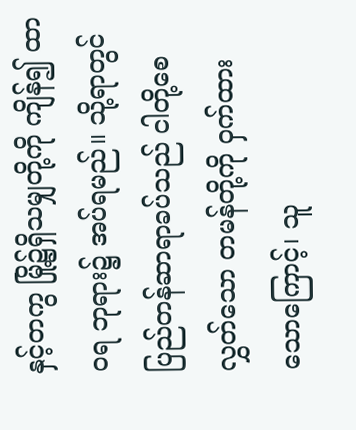နှင့်တကွ မြို့၌ရှိသမျှတို့ကို ကျိန်၍ ထာဝရ ဘုရား၌ အပ်ရမည်။ သို့ရာတွင် ပြည်တန်ဆာရာခပ်သည် ငါတို့စေလွှတ်သော တမန်တို့ကို ဝှက်ထားသောကြောင့်၊ သူ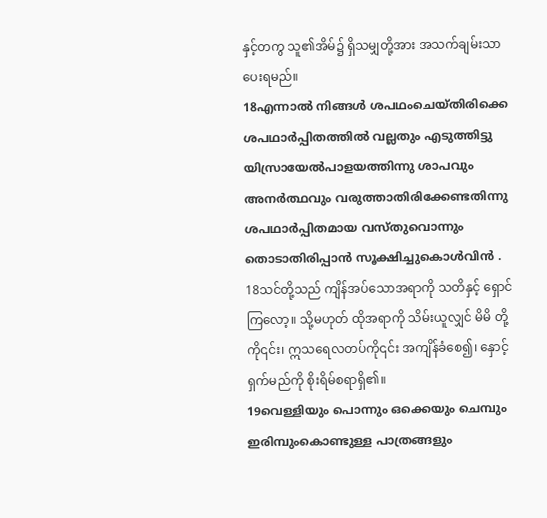နှင့်တကွ သူ၏အိမ်၌ ရှိသမျှတို့အား အသက်ချမ်းသာ ပေးရမည်။
18എന്നാല്‍ നിങ്ങള്‍ ശപഥംചെയ്തിരിക്കെ ശപഥാര്‍പ്പിതത്തില്‍ വല്ലതും എടുത്തിട്ടു യിസ്രായേല്‍പാളയത്തിന്നു ശാപവും അനര്‍ത്ഥവും വരുത്താതിരിക്കേണ്ടതിന്നു ശപഥാര്‍പ്പിതമായ വസ്തുവൊന്നും തൊടാതിരിപ്പാന്‍ സൂക്ഷിച്ചുകൊള്‍വിന്‍ .
18သင်တို့သည် ကျိန်အပ်သောအရာကို သတိနှင့် ရှောင်ကြလော့။ သို့မဟုတ် ထိုအရာကို သိမ်းယူလျှင် မိမိ တို့ကို၎င်း၊ ဣသရေလတပ်ကို၎င်း အကျိန်ခံစေ၍၊ နှောင့် ရှက်မည်ကို စိုးရိမ်စရာရှိ၏။
19വെള്ളിയും പൊന്നും ഒക്കെയും ചെമ്പും ഇരിമ്പുംകൊണ്ടുള്ള പാത്രങ്ങളും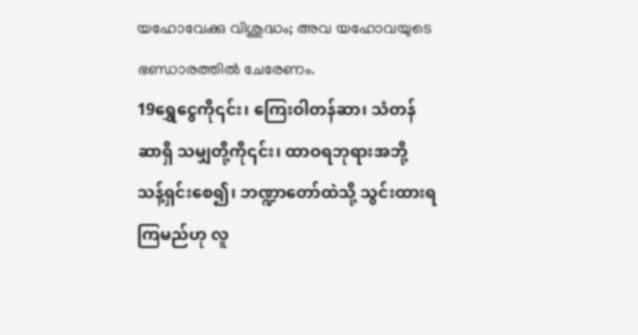യഹോവേക്കു വിശുദ്ധം; അവ യഹോവയുടെ ഭണ്ഡാരത്തില്‍ ചേരേണം.
19ရွှေငွေကို၎င်း၊ ကြေးဝါတန်ဆာ၊ သံတန်ဆာရှိ သမျှတို့ကို၎င်း၊ ထာဝရဘုရားအဘို့ သန့်ရှင်းစေ၍၊ ဘဏ္ဍာတော်ထဲသို့ သွင်းထားရကြမည်ဟု လူ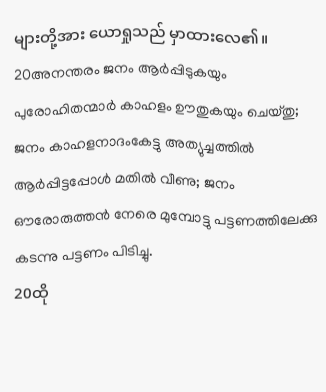များတို့အား ယောရှုသည် မှာထားလေ၏။
20അനന്തരം ജനം ആര്‍പ്പിടുകയും പുരോഹിതന്മാര്‍ കാഹളം ഊതുകയും ചെയ്തു; ജനം കാഹളനാദംകേട്ടു അത്യുച്ചത്തില്‍ ആര്‍പ്പിട്ടപ്പോള്‍ മതില്‍ വീണു; ജനം ഔരോരുത്തന്‍ നേരെ മുമ്പോട്ടു പട്ടണത്തിലേക്കു കടന്നു പട്ടണം പിടിച്ചു.
20ထို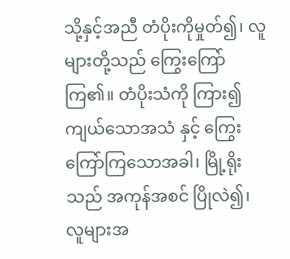သို့နှင့်အညီ တံပိုးကိုမှုတ်၍၊ လူများတို့သည် ကြွေးကြော်ကြ၏။ တံပိုးသံကို ကြား၍ ကျယ်သောအသံ နှင့် ကြွေးကြော်ကြသောအခါ၊ မြို့ရိုးသည် အကုန်အစင် ပြိုလဲ၍၊ လူများအ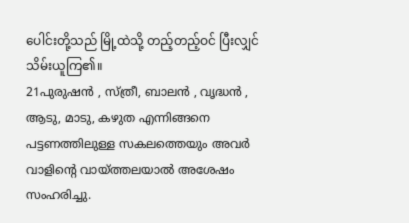ပေါင်းတို့သည် မြို့ထဲသို့ တည့်တည့်ဝင် ပြီးလျှင် သိမ်းယူကြ၏။
21പുരുഷന്‍ , സ്ത്രീ, ബാലന്‍ , വൃദ്ധന്‍ , ആടു, മാടു, കഴുത എന്നിങ്ങനെ പട്ടണത്തിലുള്ള സകലത്തെയും അവര്‍ വാളിന്റെ വായ്ത്തലയാല്‍ അശേഷം സംഹരിച്ചു.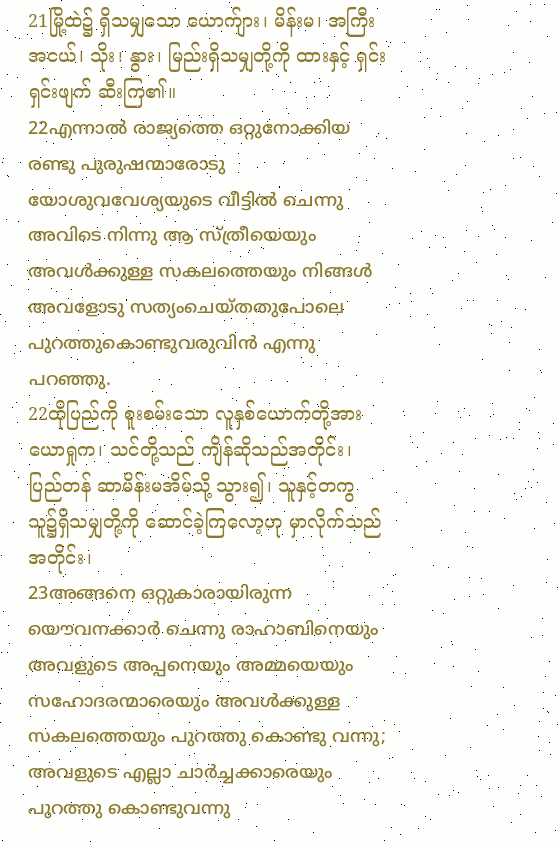21မြို့ထဲ၌ ရှိသမျှသော ယောက်ျား၊ မိန်းမ၊ အကြီး အငယ်၊ သိုး၊ နွား၊ မြည်းရှိသမျှတို့ကို ထားနှင့် ရှင်းရှင်းဖျက် ဆီးကြ၏။
22എന്നാല്‍ രാജ്യത്തെ ഒറ്റുനോക്കിയ രണ്ടു പുരുഷന്മാരോടു യോശുവവേശ്യയുടെ വീട്ടില്‍ ചെന്നു അവിടെ നിന്നു ആ സ്ത്രീയെയും അവള്‍ക്കുള്ള സകലത്തെയും നിങ്ങള്‍ അവളോടു സത്യംചെയ്തതുപോലെ പുറത്തുകൊണ്ടുവരുവിന്‍ എന്നു പറഞ്ഞു.
22ထိုပြည်ကို စူးစမ်းသော လူနှစ်ယောက်တို့အား ယောရှုက၊ သင်တို့သည် ကျိန်ဆိုသည်အတိုင်း၊ ပြည်တန် ဆာမိန်းမအိမ်သို့ သွား၍၊ သူနှင့်တကွ သူ၌ရှိသမျှတို့ကို ဆောင်ခဲ့ကြလော့ဟု မှာလိုက်သည်အတိုင်း၊
23അങ്ങനെ ഒറ്റുകാരായിരുന്ന യൌവനക്കാര്‍ ചെന്നു രാഹാബിനെയും അവളുടെ അപ്പനെയും അമ്മയെയും സഹോദരന്മാരെയും അവള്‍ക്കുള്ള സകലത്തെയും പുറത്തു കൊണ്ടു വന്നു; അവളുടെ എല്ലാ ചാര്‍ച്ചക്കാരെയും പുറത്തു കൊണ്ടുവന്നു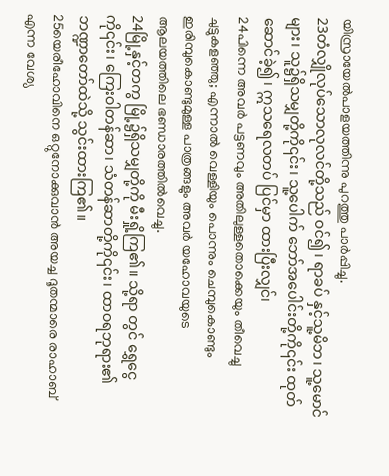യിസ്രായേല്‍പാളയത്തിന്നു പുറത്തു പാര്‍പ്പിച്ചു.
23တံလျှိုလုပ်သောလုလင်တို့သည် ဝင်၍၊ ရာခပ် နှင့်သူ့မိဘ၊ သူ့မောင်များ၊ သူ၌ရှိသမျှတို့ကို၎င်း၊ သူ့ပေါက် ဘော်အပေါင်းတို့ကို၎င်း ထုတ်ဆောင်ခဲ့၍၊ ဣသရေလတပ် ပြင်မှာ ထားပြီးလျှင်၊
24പിന്നെ അവര്‍ പട്ടണവും അതിലുള്ളതൊക്കെയും തീവെച്ചു ചുട്ടുകളഞ്ഞു; എന്നാല്‍ വെള്ളിയും പൊന്നും ചെമ്പുകൊണ്ടും ഇരിമ്പുകൊണ്ടുമുള്ള പാത്രങ്ങളും അവര്‍ യഹോവയുടെ ആലയത്തിലെ ഭണ്ഡാരത്തില്‍വെച്ചു.
24မြို့နှင့်တကွ မြို့၌ရှိသမျှတို့ကို မီးရှို့ကြ၏။ သို့ရာ တွင် ရွှေငွေကို၎င်း၊ ကြေးဝါတန်ဆာ၊ သံတန်ဆာတို့ကို၎င်း၊ ထာဝရဘုရား၏ ဘဏ္ဍာတော်ထဲသို့ သွင်းထားကြ၏။
25യെരീഹോവിനെ ഒറ്റുനോക്കുവാന്‍ അയച്ച ദൂതന്മാരെ രാഹാബ് എന്ന വേശ്യ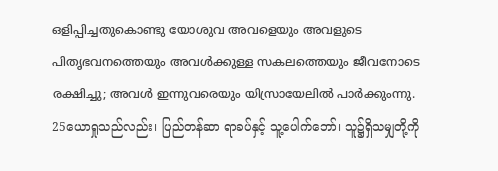ഒളിപ്പിച്ചതുകൊണ്ടു യോശുവ അവളെയും അവളുടെ പിതൃഭവനത്തെയും അവള്‍ക്കുള്ള സകലത്തെയും ജീവനോടെ രക്ഷിച്ചു; അവള്‍ ഇന്നുവരെയും യിസ്രായേലില്‍ പാര്‍ക്കുംന്നു.
25ယောရှုသည်လည်း၊ ပြည်တန်ဆာ ရာခပ်နှင့် သူ့ပေါက်ဘော်၊ သူ၌ရှိသမျှတို့ကို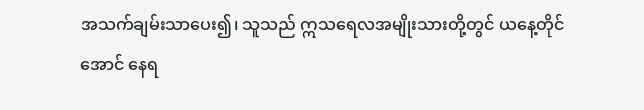အသက်ချမ်းသာပေး၍၊ သူသည် ဣသရေလအမျိုးသားတို့တွင် ယနေ့တိုင်အောင် နေရ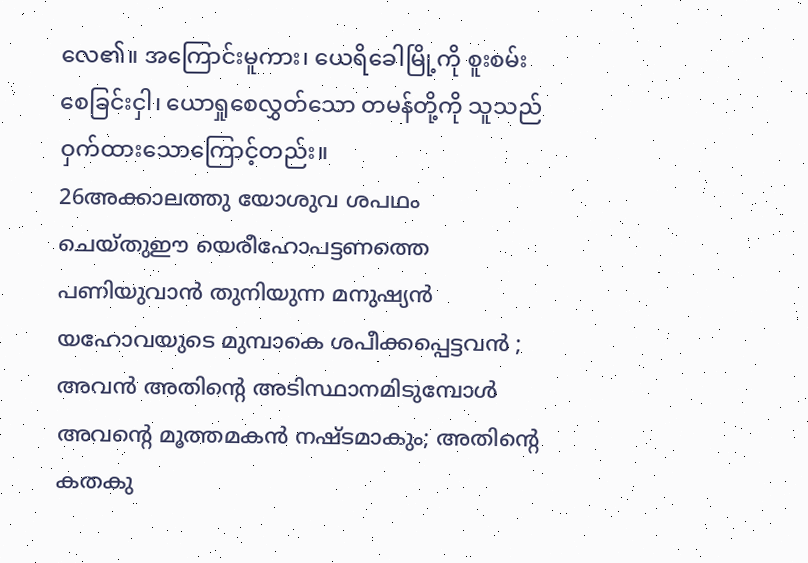လေ၏။ အကြောင်းမူကား၊ ယေရိခေါမြို့ကို စူးစမ်း စေခြင်းငှါ၊ ယောရှုစေလွှတ်သော တမန်တို့ကို သူသည် ဝှက်ထားသောကြောင့်တည်း။
26അക്കാലത്തു യോശുവ ശപഥം ചെയ്തുഈ യെരീഹോപട്ടണത്തെ പണിയുവാന്‍ തുനിയുന്ന മനുഷ്യന്‍ യഹോവയുടെ മുമ്പാകെ ശപീക്കപ്പെട്ടവന്‍ ; അവന്‍ അതിന്റെ അടിസ്ഥാനമിടുമ്പോള്‍ അവന്റെ മൂത്തമകന്‍ നഷ്ടമാകും; അതിന്റെ കതകു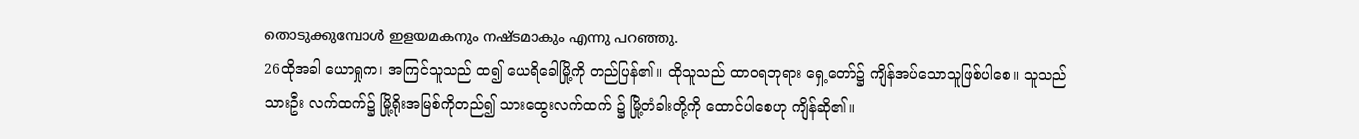തൊടുക്കുമ്പോള്‍ ഇളയമകനും നഷ്ടമാകും എന്നു പറഞ്ഞു.
26ထိုအခါ ယောရှုက၊ အကြင်သူသည် ထ၍ ယေရိခေါမြို့ကို တည်ပြန်၏။ ထိုသူသည် ထာဝရဘုရား ရှေ့တော်၌ ကျိန်အပ်သောသူဖြစ်ပါစေ။ သူသည် သားဦး လက်ထက်၌ မြို့ရိုးအမြစ်ကိုတည်၍ သားထွေးလက်ထက် ၌ မြို့တံခါးတို့ကို ထောင်ပါစေဟု ကျိန်ဆို၏။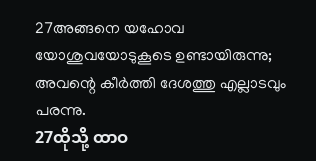27അങ്ങനെ യഹോവ യോശുവയോടുകൂടെ ഉണ്ടായിരുന്നു; അവന്റെ കീര്‍ത്തി ദേശത്തു എല്ലാടവും പരന്നു.
27ထိုသို့ ထာဝ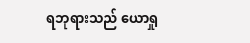ရဘုရားသည် ယောရှု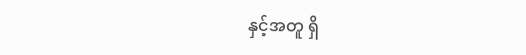နှင့်အတူ ရှိ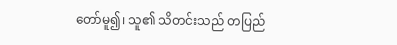တော်မူ၍၊ သူ၏ သိတင်းသည် တပြည်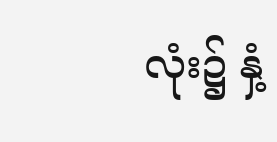လုံး၌ နှံ့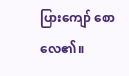ပြားကျော် စောလေ၏။